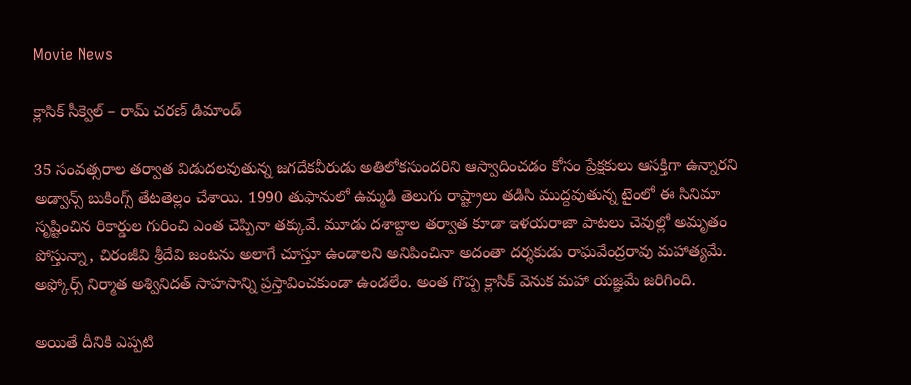Movie News

క్లాసిక్ సీక్వెల్ – రామ్ చరణ్ డిమాండ్

35 సంవత్సరాల తర్వాత విడుదలవుతున్న జగదేకవీరుడు అతిలోకసుందరిని ఆస్వాదించడం కోసం ప్రేక్షకులు ఆసక్తిగా ఉన్నారని అడ్వాన్స్ బుకింగ్స్ తేటతెల్లం చేశాయి. 1990 తుఫానులో ఉమ్మడి తెలుగు రాష్ట్రాలు తడిసి ముద్దవుతున్న టైంలో ఈ సినిమా సృష్టించిన రికార్డుల గురించి ఎంత చెప్పినా తక్కువే. మూడు దశాబ్దాల తర్వాత కూడా ఇళయరాజా పాటలు చెవుల్లో అమృతం పోస్తున్నా, చిరంజీవి శ్రీదేవి జంటను అలాగే చూస్తూ ఉండాలని అనిపించినా అదంతా దర్శకుడు రాఘవేంద్రరావు మహాత్యమే. అఫ్కోర్స్ నిర్మాత అశ్వినిదత్ సాహసాన్ని ప్రస్తావించకుండా ఉండలేం. అంత గొప్ప క్లాసిక్ వెనుక మహా యజ్ఞమే జరిగింది.

అయితే దీనికి ఎప్పటి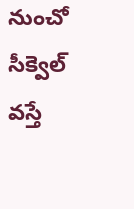నుంచో సీక్వెల్ వస్తే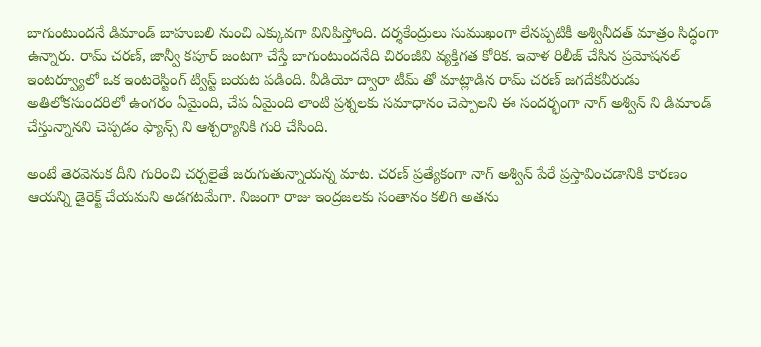బాగుంటుందనే డిమాండ్ బాహుబలి నుంచి ఎక్కువగా వినిపిస్తోంది. దర్శకేంద్రులు సుముఖంగా లేనప్పటికీ అశ్వినీదత్ మాత్రం సిద్ధంగా ఉన్నారు. రామ్ చరణ్, జాన్వీ కపూర్ జంటగా చేస్తే బాగుంటుందనేది చిరంజీవి వ్యక్తిగత కోరిక. ఇవాళ రిలీజ్ చేసిన ప్రమోషనల్ ఇంటర్వ్యూలో ఒక ఇంటరెస్టింగ్ ట్విస్ట్ బయట పడింది. వీడియో ద్వారా టీమ్ తో మాట్లాడిన రామ్ చరణ్ జగదేకవీరుడు అతిలోకసుందరిలో ఉంగరం ఏమైంది, చేప ఏమైంది లాంటి ప్రశ్నలకు సమాధానం చెప్పాలని ఈ సందర్భంగా నాగ్ అశ్విన్ ని డిమాండ్ చేస్తున్నానని చెప్పడం ఫ్యాన్స్ ని ఆశ్చర్యానికి గురి చేసింది.

అంటే తెరవెనుక దీని గురించి చర్చలైతే జరుగుతున్నాయన్న మాట. చరణ్ ప్రత్యేకంగా నాగ్ అశ్విన్ పేరే ప్రస్తావించడానికి కారణం ఆయన్ని డైరెక్ట్ చేయమని అడగటమేగా. నిజంగా రాజు ఇంద్రజలకు సంతానం కలిగి అతను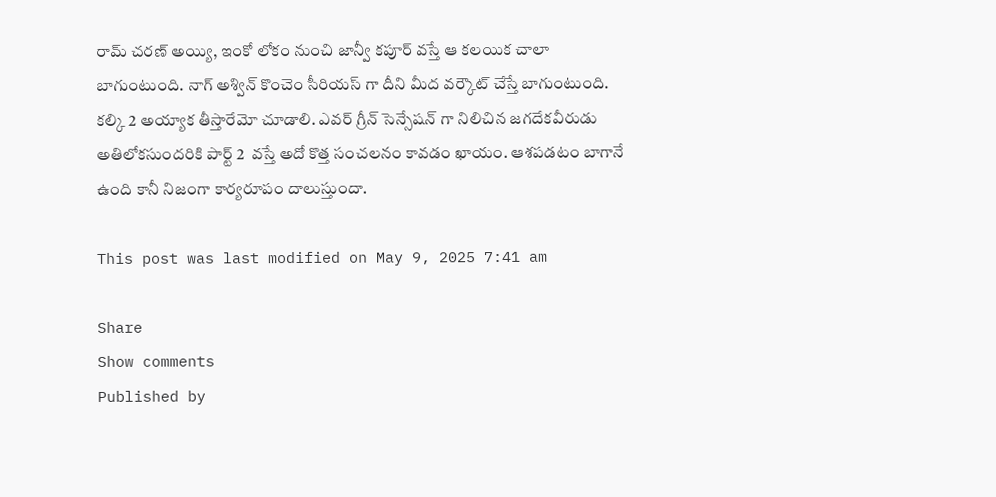రామ్ చరణ్ అయ్యి, ఇంకో లోకం నుంచి జాన్వీ కపూర్ వస్తే ఆ కలయిక చాలా బాగుంటుంది. నాగ్ అశ్విన్ కొంచెం సీరియస్ గా దీని మీద వర్కౌట్ చేస్తే బాగుంటుంది. కల్కి 2 అయ్యాక తీస్తారేమో చూడాలి. ఎవర్ గ్రీన్ సెన్సేషన్ గా నిలిచిన జగదేకవీరుడు అతిలోకసుందరికి పార్ట్ 2  వస్తే అదో కొత్త సంచలనం కావడం ఖాయం. ఆశపడటం బాగానే ఉంది కానీ నిజంగా కార్యరూపం దాలుస్తుందా.

This post was last modified on May 9, 2025 7:41 am

Share
Show comments
Published by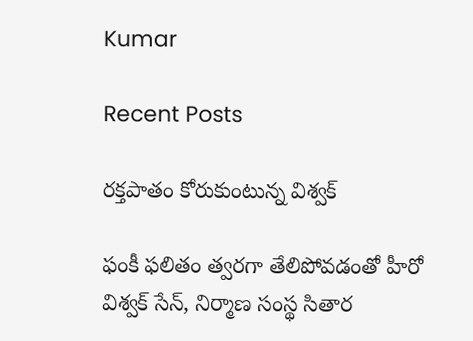Kumar

Recent Posts

రక్తపాతం కోరుకుంటున్న విశ్వక్

ఫంకీ ఫలితం త్వరగా తేలిపోవడంతో హీరో విశ్వక్ సేన్, నిర్మాణ సంస్థ సితార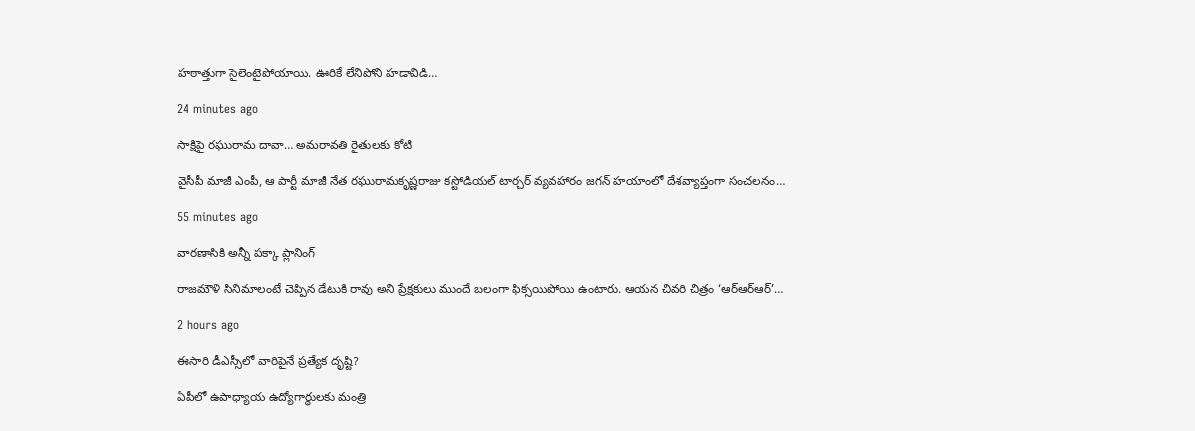హఠాత్తుగా సైలెంటైపోయాయి. ఊరికే లేనిపోని హడావిడి…

24 minutes ago

సాక్షిపై రఘురామ దావా… అమరావతి రైతులకు కోటి

వైసీపీ మాజీ ఎంపీ, ఆ పార్టీ మాజీ నేత రఘురామకృష్ణరాజు కస్టోడియల్ టార్చర్ వ్యవహారం జగన్ హయాంలో దేశవ్యాప్తంగా సంచలనం…

55 minutes ago

వారణాసికి అన్నీ పక్కా ప్లానింగ్

రాజమౌళి సినిమాలంటే చెప్పిన డేటుకి రావు అని ప్రేక్షకులు ముందే బలంగా ఫిక్సయిపోయి ఉంటారు. ఆయన చివరి చిత్రం ‘ఆర్ఆర్ఆర్’…

2 hours ago

ఈసారి డీఎస్సీలో వారిపైనే ప్రత్యేక దృష్టి?

ఏపీలో ఉపాధ్యాయ ఉద్యోగార్ధులకు మంత్రి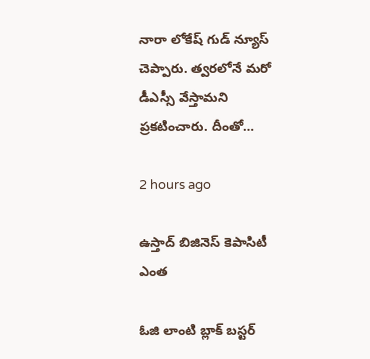నారా లోకేష్ గుడ్ న్యూస్ చెప్పారు. త్వరలోనే మరో డీఎస్సీ వేస్తామని ప్రకటించారు. దీంతో…

2 hours ago

ఉస్తాద్ బిజినెస్ కెపాసిటీ ఎంత

ఓజి లాంటి బ్లాక్ బస్టర్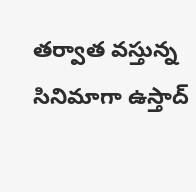తర్వాత వస్తున్న సినిమాగా ఉస్తాద్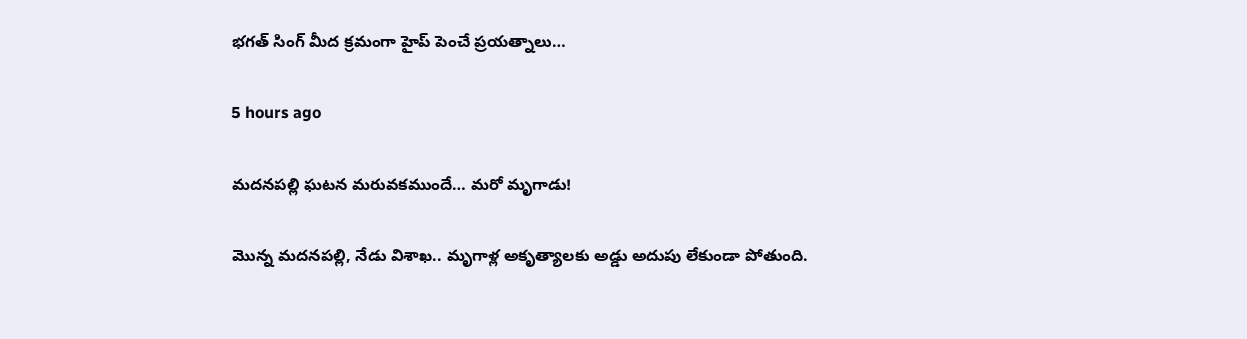భగత్ సింగ్ మీద క్రమంగా హైప్ పెంచే ప్రయత్నాలు…

5 hours ago

మదనపల్లి ఘటన మరువకముందే… మరో మృగాడు!

మొన్న మదనపల్లి, నేడు విశాఖ.. మృగాళ్ల అకృత్యాలకు అడ్డు అదుపు లేకుండా పోతుంది.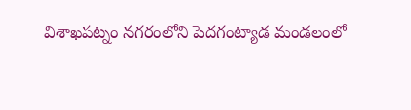విశాఖపట్నం నగరంలోని పెదగంట్యాడ మండలంలో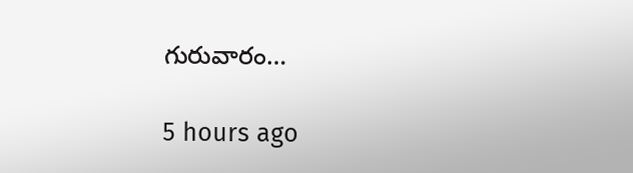గురువారం…

5 hours ago